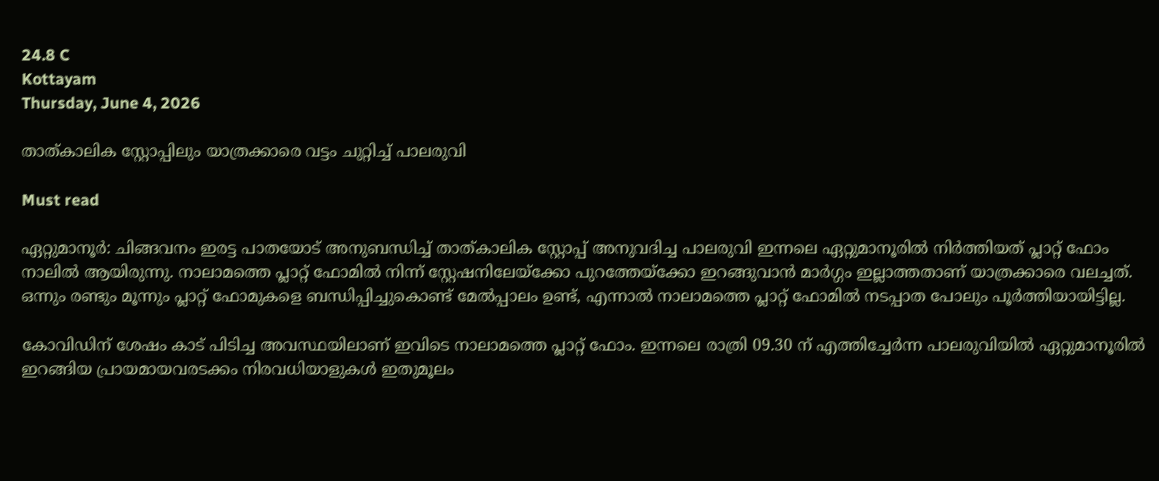24.8 C
Kottayam
Thursday, June 4, 2026

താത്കാലിക സ്റ്റോപ്പിലും യാത്രക്കാരെ വട്ടം ചുറ്റിച്ച് പാലരുവി

Must read

ഏറ്റുമാനൂർ: ചിങ്ങവനം ഇരട്ട പാതയോട് അനുബന്ധിച്ച് താത്‌കാലിക സ്റ്റോപ്പ്‌ അനുവദിച്ച പാലരുവി ഇന്നലെ ഏറ്റുമാനൂരിൽ നിർത്തിയത് പ്ലാറ്റ് ഫോം നാലിൽ ആയിരുന്നു. നാലാമത്തെ പ്ലാറ്റ് ഫോമിൽ നിന്ന് സ്റ്റേഷനിലേയ്ക്കോ പുറത്തേയ്ക്കോ ഇറങ്ങുവാൻ മാർഗ്ഗം ഇല്ലാത്തതാണ് യാത്രക്കാരെ വലച്ചത്. ഒന്നും രണ്ടും മൂന്നും പ്ലാറ്റ് ഫോമുകളെ ബന്ധിപ്പിച്ചുകൊണ്ട് മേൽപ്പാലം ഉണ്ട്, എന്നാൽ നാലാമത്തെ പ്ലാറ്റ് ഫോമിൽ നടപ്പാത പോലും പൂർത്തിയായിട്ടില്ല.

കോവിഡിന് ശേഷം കാട് പിടിച്ച അവസ്ഥയിലാണ് ഇവിടെ നാലാമത്തെ പ്ലാറ്റ് ഫോം. ഇന്നലെ രാത്രി 09.30 ന് എത്തിച്ചേർന്ന പാലരുവിയിൽ ഏറ്റുമാനൂരിൽ ഇറങ്ങിയ പ്രായമായവരടക്കം നിരവധിയാളുകൾ ഇതുമൂലം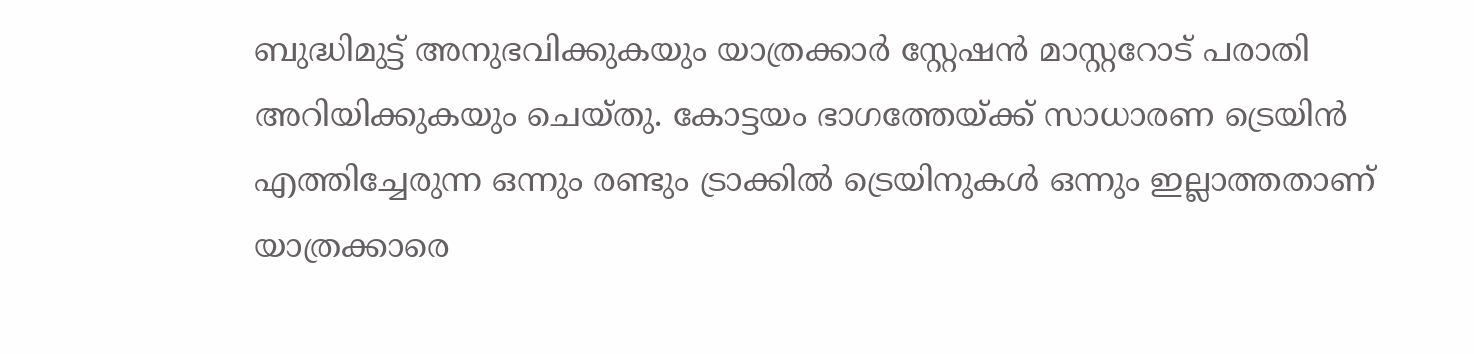ബുദ്ധിമുട്ട് അനുഭവിക്കുകയും യാത്രക്കാർ സ്റ്റേഷൻ മാസ്റ്ററോട് പരാതി അറിയിക്കുകയും ചെയ്തു. കോട്ടയം ഭാഗത്തേയ്ക്ക് സാധാരണ ട്രെയിൻ എത്തിച്ചേരുന്ന ഒന്നും രണ്ടും ട്രാക്കിൽ ട്രെയിനുകൾ ഒന്നും ഇല്ലാത്തതാണ് യാത്രക്കാരെ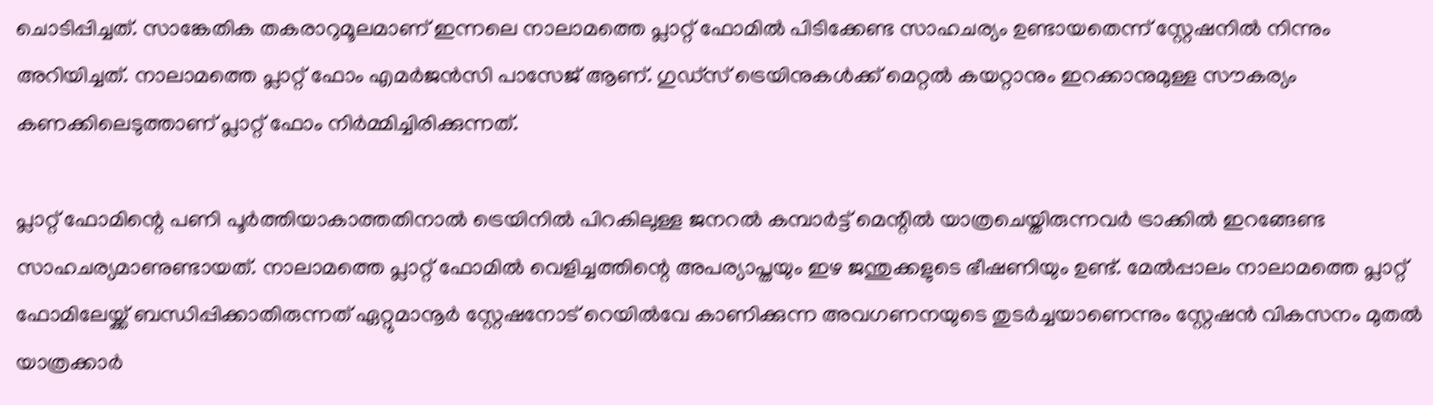ചൊടിപ്പിച്ചത്. സാങ്കേതിക തകരാറുമൂലമാണ് ഇന്നലെ നാലാമത്തെ പ്ലാറ്റ് ഫോമിൽ പിടിക്കേണ്ട സാഹചര്യം ഉണ്ടായതെന്ന് സ്റ്റേഷനിൽ നിന്നും അറിയിച്ചത്. നാലാമത്തെ പ്ലാറ്റ് ഫോം എമർജൻസി പാസേജ് ആണ്. ഗുഡ്സ് ട്രെയിനുകൾക്ക് മെറ്റൽ കയറ്റാനും ഇറക്കാനുമുള്ള സൗകര്യം കണക്കിലെടുത്താണ് പ്ലാറ്റ് ഫോം നിർമ്മിച്ചിരിക്കുന്നത്.

പ്ലാറ്റ് ഫോമിന്റെ പണി പൂർത്തിയാകാത്തതിനാൽ ട്രെയിനിൽ പിറകിലുള്ള ജനറൽ കമ്പാർട്ട് മെന്റിൽ യാത്രചെയ്തിരുന്നവർ ട്രാക്കിൽ ഇറങ്ങേണ്ട സാഹചര്യമാണുണ്ടായത്. നാലാമത്തെ പ്ലാറ്റ് ഫോമിൽ വെളിച്ചത്തിന്റെ അപര്യാപ്തയും ഇഴ ജന്തുക്കളുടെ ഭീഷണിയും ഉണ്ട്. മേൽപ്പാലം നാലാമത്തെ പ്ലാറ്റ് ഫോമിലേയ്ക്ക് ബന്ധിപ്പിക്കാതിരുന്നത് ഏറ്റുമാനൂർ സ്റ്റേഷനോട് റെയിൽവേ കാണിക്കുന്ന അവഗണനയുടെ തുടർച്ചയാണെന്നും സ്റ്റേഷൻ വികസനം മുതൽ യാത്രക്കാർ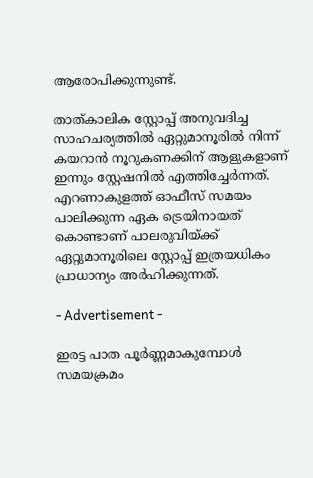ആരോപിക്കുന്നുണ്ട്.

താത്‌കാലിക സ്റ്റോപ്പ്‌ അനുവദിച്ച സാഹചര്യത്തിൽ ഏറ്റുമാനൂരിൽ നിന്ന് കയറാൻ നൂറുകണക്കിന് ആളുകളാണ് ഇന്നും സ്റ്റേഷനിൽ എത്തിച്ചേർന്നത്. എറണാകുളത്ത് ഓഫീസ് സമയം പാലിക്കുന്ന ഏക ട്രെയിനായത് കൊണ്ടാണ് പാലരുവിയ്ക്ക് ഏറ്റുമാനൂരിലെ സ്റ്റോപ്പ്‌ ഇത്രയധികം പ്രാധാന്യം അർഹിക്കുന്നത്.

- Advertisement -

ഇരട്ട പാത പൂർണ്ണമാകുമ്പോൾ സമയക്രമം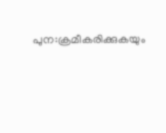പുന:ക്രമീകരിക്കുകയും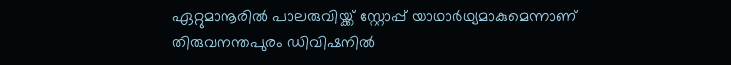ഏറ്റുമാനൂരിൽ പാലരുവിയ്ക്ക് സ്റ്റോപ്പ്‌ യാഥാർഥ്യമാകുമെന്നാണ് തിരുവനന്തപുരം ഡിവിഷനിൽ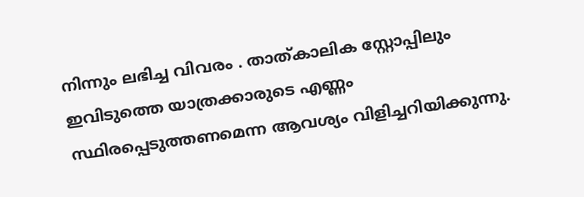നിന്നും ലഭിച്ച വിവരം . താത്‌കാലിക സ്റ്റോപ്പിലും ഇവിടുത്തെ യാത്രക്കാരുടെ എണ്ണം സ്ഥിരപ്പെടുത്തണമെന്ന ആവശ്യം വിളിച്ചറിയിക്കുന്നു.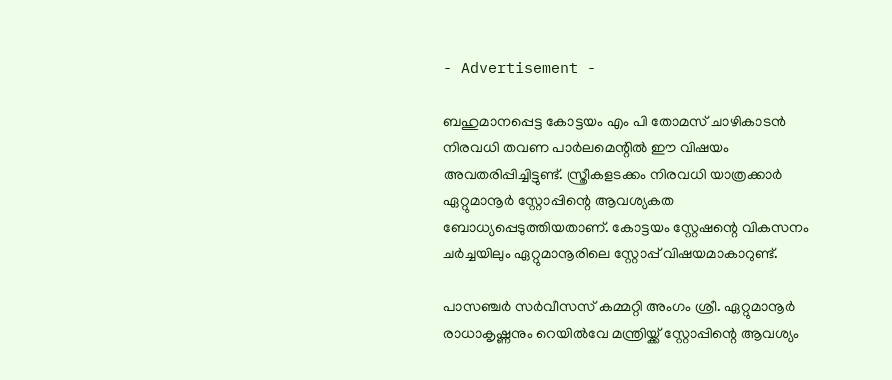- Advertisement -

ബഹുമാനപ്പെട്ട കോട്ടയം എം പി തോമസ് ചാഴികാടൻ നിരവധി തവണ പാർലമെന്റിൽ ഈ വിഷയം അവതരിപ്പിച്ചിട്ടുണ്ട്. സ്ത്രീകളടക്കം നിരവധി യാത്രക്കാർ ഏറ്റുമാനൂർ സ്റ്റോപ്പിന്റെ ആവശ്യകത ബോധ്യപ്പെടുത്തിയതാണ്. കോട്ടയം സ്റ്റേഷന്റെ വികസനം ചർച്ചയിലും ഏറ്റുമാനൂരിലെ സ്റ്റോപ്പ്‌ വിഷയമാകാറുണ്ട്.

പാസഞ്ചർ സർവീസസ് കമ്മറ്റി അംഗം ശ്രീ. ഏറ്റുമാനൂർ രാധാകൃഷ്ണനും റെയിൽവേ മന്ത്രിയ്ക്ക് സ്റ്റോപ്പിന്റെ ആവശ്യം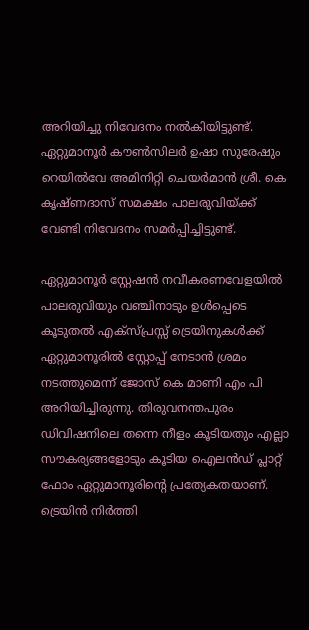അറിയിച്ചു നിവേദനം നൽകിയിട്ടുണ്ട്. ഏറ്റുമാനൂർ കൗൺസിലർ ഉഷാ സുരേഷും റെയിൽവേ അമിനിറ്റി ചെയർമാൻ ശ്രീ. കെ കൃഷ്ണദാസ് സമക്ഷം പാലരുവിയ്ക്ക് വേണ്ടി നിവേദനം സമർപ്പിച്ചിട്ടുണ്ട്.

ഏറ്റുമാനൂർ സ്റ്റേഷൻ നവീകരണവേളയിൽ പാലരുവിയും വഞ്ചിനാടും ഉൾപ്പെടെ കൂടുതൽ എക്സ്പ്രസ്സ്‌ ട്രെയിനുകൾക്ക് ഏറ്റുമാനൂരിൽ സ്റ്റോപ്പ്‌ നേടാൻ ശ്രമം നടത്തുമെന്ന് ജോസ് കെ മാണി എം പി അറിയിച്ചിരുന്നു. തിരുവനന്തപുരം ഡിവിഷനിലെ തന്നെ നീളം കൂടിയതും എല്ലാ സൗകര്യങ്ങളോടും കൂടിയ ഐലൻഡ് പ്ലാറ്റ് ഫോം ഏറ്റുമാനൂരിന്റെ പ്രത്യേകതയാണ്. ട്രെയിൻ നിർത്തി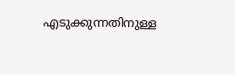എടുക്കുന്നതിനുള്ള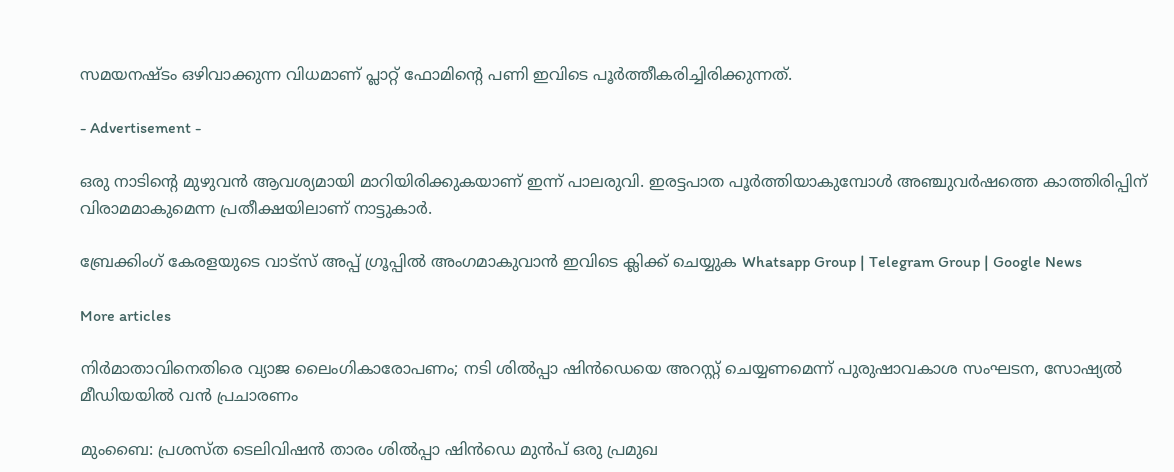സമയനഷ്‌ടം ഒഴിവാക്കുന്ന വിധമാണ് പ്ലാറ്റ് ഫോമിന്റെ പണി ഇവിടെ പൂർത്തീകരിച്ചിരിക്കുന്നത്.

- Advertisement -

ഒരു നാടിന്റെ മുഴുവൻ ആവശ്യമായി മാറിയിരിക്കുകയാണ് ഇന്ന് പാലരുവി. ഇരട്ടപാത പൂർത്തിയാകുമ്പോൾ അഞ്ചുവർഷത്തെ കാത്തിരിപ്പിന് വിരാമമാകുമെന്ന പ്രതീക്ഷയിലാണ് നാട്ടുകാർ.

ബ്രേക്കിംഗ് കേരളയുടെ വാട്സ് അപ്പ് ഗ്രൂപ്പിൽ അംഗമാകുവാൻ ഇവിടെ ക്ലിക്ക് ചെയ്യുക Whatsapp Group | Telegram Group | Google News

More articles

നിർമാതാവിനെതിരെ വ്യാജ ലൈംഗികാരോപണം; നടി ശിൽപ്പാ ഷിൻഡെയെ അറസ്റ്റ് ചെയ്യണമെന്ന് പുരുഷാവകാശ സംഘടന, സോഷ്യൽ മീഡിയയിൽ വൻ പ്രചാരണം

മുംബൈ: പ്രശസ്ത ടെലിവിഷൻ താരം ശിൽപ്പാ ഷിൻഡെ മുൻപ് ഒരു പ്രമുഖ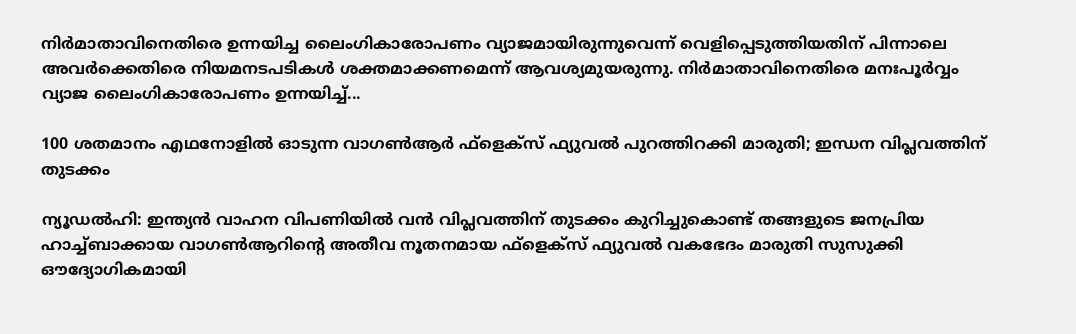നിർമാതാവിനെതിരെ ഉന്നയിച്ച ലൈംഗികാരോപണം വ്യാജമായിരുന്നുവെന്ന് വെളിപ്പെടുത്തിയതിന് പിന്നാലെ അവർക്കെതിരെ നിയമനടപടികൾ ശക്തമാക്കണമെന്ന് ആവശ്യമുയരുന്നു. നിർമാതാവിനെതിരെ മനഃപൂർവ്വം വ്യാജ ലൈംഗികാരോപണം ഉന്നയിച്ച്...

100 ശതമാനം എഥനോളിൽ ഓടുന്ന വാഗൺആർ ഫ്ളെക്സ് ഫ്യുവൽ പുറത്തിറക്കി മാരുതി; ഇന്ധന വിപ്ലവത്തിന് തുടക്കം

ന്യൂഡൽഹി: ഇന്ത്യൻ വാഹന വിപണിയിൽ വൻ വിപ്ലവത്തിന് തുടക്കം കുറിച്ചുകൊണ്ട് തങ്ങളുടെ ജനപ്രിയ ഹാച്ച്ബാക്കായ വാഗൺആറിന്റെ അതീവ നൂതനമായ ഫ്‌ളെക്‌സ് ഫ്യുവൽ വകഭേദം മാരുതി സുസുക്കി ഔദ്യോഗികമായി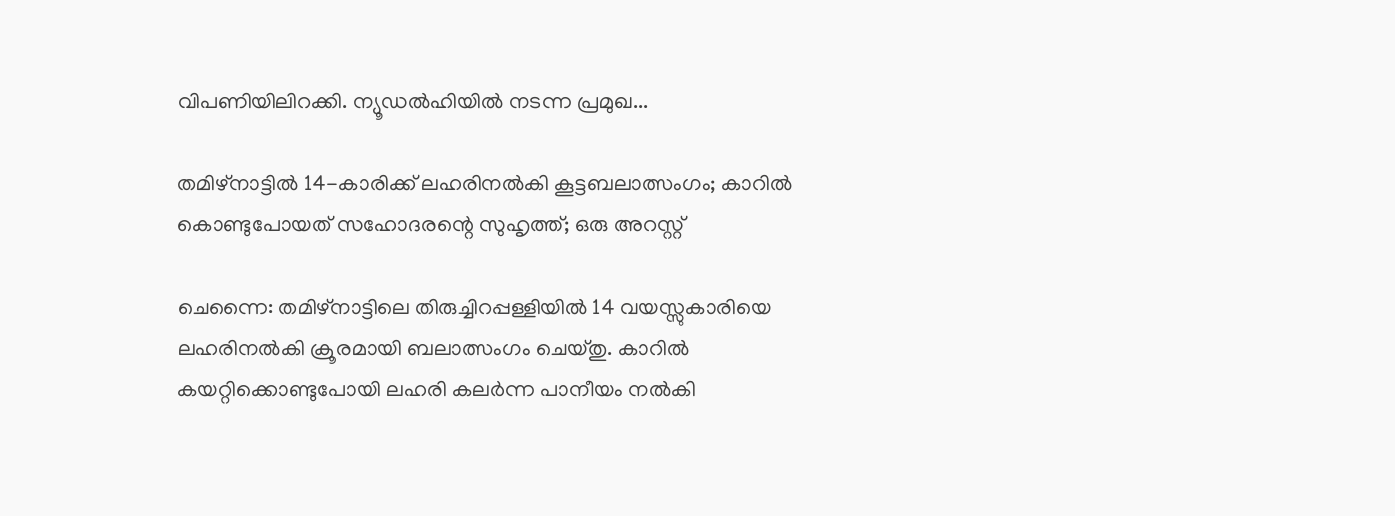വിപണിയിലിറക്കി. ന്യൂഡൽഹിയിൽ നടന്ന പ്രമുഖ...

തമിഴ്നാട്ടിൽ 14-കാരിക്ക് ലഹരിനൽകി കൂട്ടബലാത്സംഗം; കാറിൽ കൊണ്ടുപോയത് സഹോദരന്റെ സുഹൃത്ത്; ഒരു അറസ്റ്റ്

ചെന്നൈ: തമിഴ്നാട്ടിലെ തിരുച്ചിറപ്പള്ളിയിൽ 14 വയസ്സുകാരിയെ ലഹരിനൽകി ക്രൂരമായി ബലാത്സംഗം ചെയ്തു. കാറിൽ കയറ്റിക്കൊണ്ടുപോയി ലഹരി കലർന്ന പാനീയം നൽകി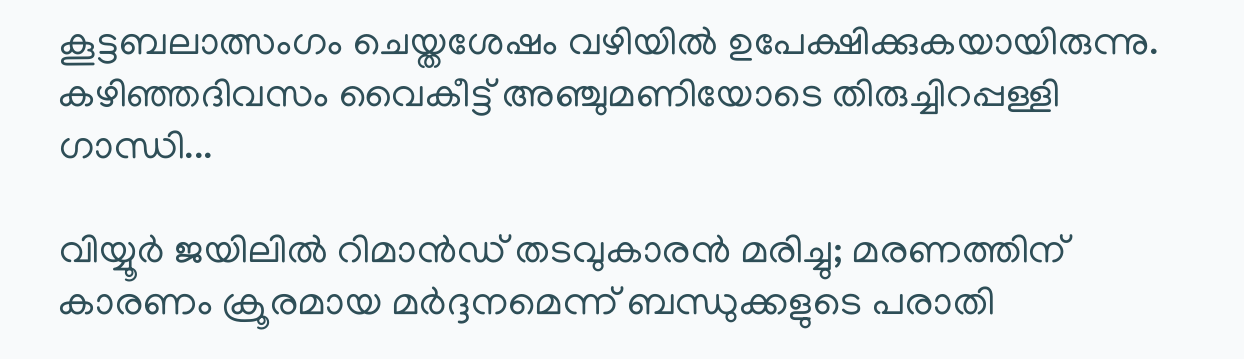കൂട്ടബലാത്സംഗം ചെയ്തശേഷം വഴിയിൽ ഉപേക്ഷിക്കുകയായിരുന്നു. കഴിഞ്ഞദിവസം വൈകീട്ട് അഞ്ചുമണിയോടെ തിരുച്ചിറപ്പള്ളി ഗാന്ധി...

വിയ്യൂർ ജയിലിൽ റിമാൻഡ് തടവുകാരൻ മരിച്ചു; മരണത്തിന് കാരണം ക്രൂരമായ മർദ്ദനമെന്ന് ബന്ധുക്കളുടെ പരാതി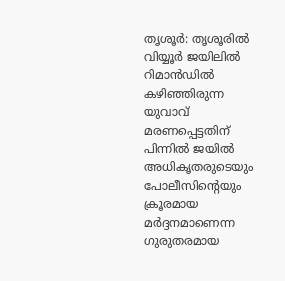തൃശൂർ: തൃശൂരിൽ വിയ്യൂർ ജയിലിൽ റിമാൻഡിൽ കഴിഞ്ഞിരുന്ന യുവാവ് മരണപ്പെട്ടതിന് പിന്നിൽ ജയിൽ അധികൃതരുടെയും പോലീസിന്റെയും ക്രൂരമായ മർദ്ദനമാണെന്ന ഗുരുതരമായ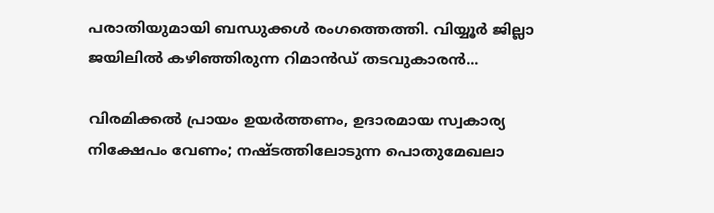പരാതിയുമായി ബന്ധുക്കൾ രംഗത്തെത്തി. വിയ്യൂർ ജില്ലാ ജയിലിൽ കഴിഞ്ഞിരുന്ന റിമാൻഡ് തടവുകാരൻ...

വിരമിക്കൽ പ്രായം ഉയർത്തണം, ഉദാരമായ സ്വകാര്യ നിക്ഷേപം വേണം; നഷ്ടത്തിലോടുന്ന പൊതുമേഖലാ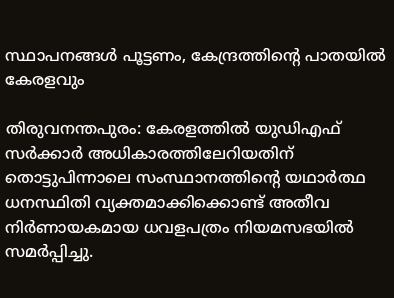സ്ഥാപനങ്ങള്‍ പൂട്ടണം, കേന്ദ്രത്തിന്റെ പാതയില്‍ കേരളവും

തിരുവനന്തപുരം: കേരളത്തിൽ യുഡിഎഫ് സർക്കാർ അധികാരത്തിലേറിയതിന് തൊട്ടുപിന്നാലെ സംസ്ഥാനത്തിന്റെ യഥാർത്ഥ ധനസ്ഥിതി വ്യക്തമാക്കിക്കൊണ്ട് അതീവ നിർണായകമായ ധവളപത്രം നിയമസഭയിൽ സമർപ്പിച്ചു.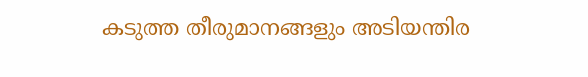കടുത്ത തീരുമാനങ്ങളും അടിയന്തിര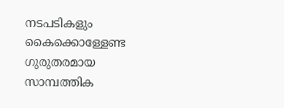നടപടികളും കൈക്കൊള്ളേണ്ട ഗുരുതരമായ സാമ്പത്തിക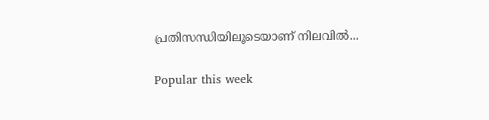പ്രതിസന്ധിയിലൂടെയാണ് നിലവിൽ...

Popular this week